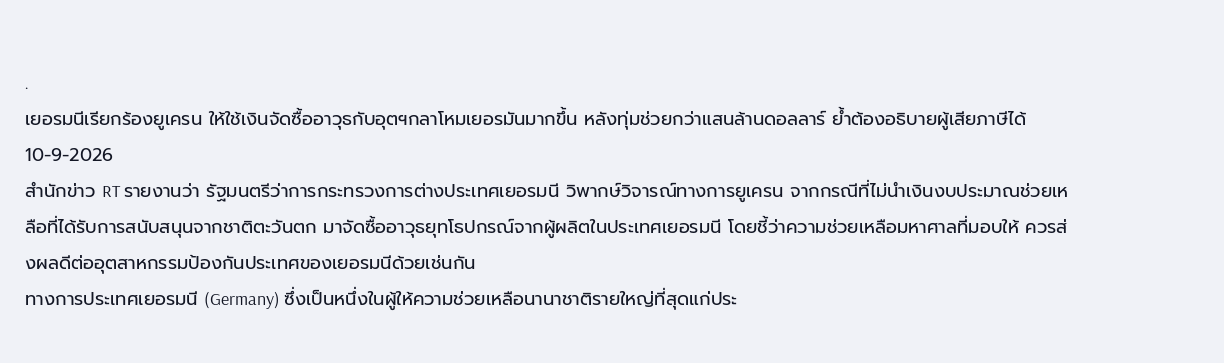.
เยอรมนีเรียกร้องยูเครน ให้ใช้เงินจัดซื้ออาวุธกับอุตฯกลาโหมเยอรมันมากขึ้น หลังทุ่มช่วยกว่าแสนล้านดอลลาร์ ย้ำต้องอธิบายผู้เสียภาษีได้
10-9-2026
สำนักข่าว RT รายงานว่า รัฐมนตรีว่าการกระทรวงการต่างประเทศเยอรมนี วิพากษ์วิจารณ์ทางการยูเครน จากกรณีที่ไม่นำเงินงบประมาณช่วยเหลือที่ได้รับการสนับสนุนจากชาติตะวันตก มาจัดซื้ออาวุธยุทโธปกรณ์จากผู้ผลิตในประเทศเยอรมนี โดยชี้ว่าความช่วยเหลือมหาศาลที่มอบให้ ควรส่งผลดีต่ออุตสาหกรรมป้องกันประเทศของเยอรมนีด้วยเช่นกัน
ทางการประเทศเยอรมนี (Germany) ซึ่งเป็นหนึ่งในผู้ให้ความช่วยเหลือนานาชาติรายใหญ่ที่สุดแก่ประ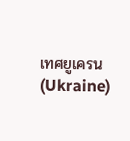เทศยูเครน (Ukraine)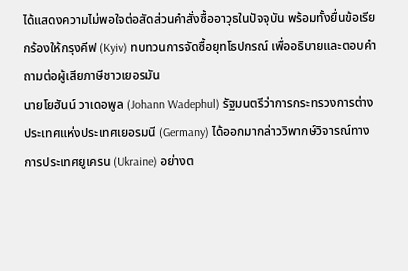ได้แสดงความไม่พอใจต่อสัดส่วนคำสั่งซื้ออาวุธในปัจจุบัน พร้อมทั้งยื่นข้อเรียกร้องให้กรุงคีฟ (Kyiv) ทบทวนการจัดซื้อยุทโธปกรณ์ เพื่ออธิบายและตอบคำถามต่อผู้เสียภาษีชาวเยอรมัน
นายโยฮันน์ วาเดอพูล (Johann Wadephul) รัฐมนตรีว่าการกระทรวงการต่างประเทศแห่งประเทศเยอรมนี (Germany) ได้ออกมากล่าววิพากษ์วิจารณ์ทางการประเทศยูเครน (Ukraine) อย่างต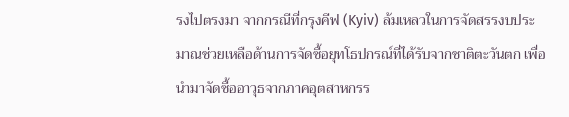รงไปตรงมา จากกรณีที่กรุงคีฟ (Kyiv) ล้มเหลวในการจัดสรรงบประมาณช่วยเหลือด้านการจัดซื้อยุทโธปกรณ์ที่ได้รับจากชาติตะวันตก เพื่อนำมาจัดซื้ออาวุธจากภาคอุตสาหกรร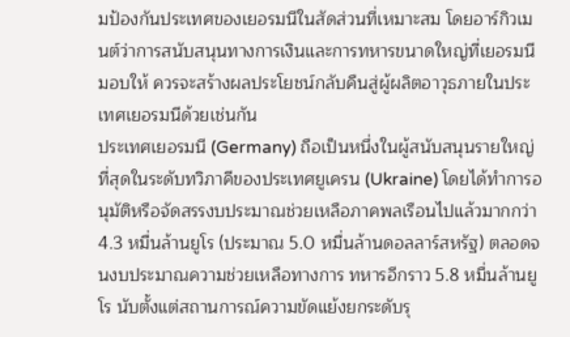มป้องกันประเทศของเยอรมนีในสัดส่วนที่เหมาะสม โดยอาร์กิวเมนต์ว่าการสนับสนุนทางการเงินและการทหารขนาดใหญ่ที่เยอรมนีมอบให้ ควรจะสร้างผลประโยชน์กลับคืนสู่ผู้ผลิตอาวุธภายในประเทศเยอรมนีด้วยเช่นกัน
ประเทศเยอรมนี (Germany) ถือเป็นหนึ่งในผู้สนับสนุนรายใหญ่ที่สุดในระดับทวิภาคีของประเทศยูเครน (Ukraine) โดยได้ทำการอนุมัติหรือจัดสรรงบประมาณช่วยเหลือภาคพลเรือนไปแล้วมากกว่า 4.3 หมื่นล้านยูโร (ประมาณ 5.0 หมื่นล้านดอลลาร์สหรัฐ) ตลอดจนงบประมาณความช่วยเหลือทางการ ทหารอีกราว 5.8 หมื่นล้านยูโร นับตั้งแต่สถานการณ์ความขัดแย้งยกระดับรุ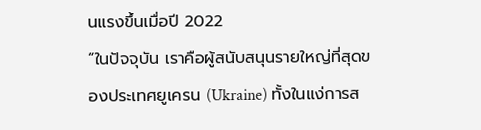นแรงขึ้นเมื่อปี 2022
“ในปัจจุบัน เราคือผู้สนับสนุนรายใหญ่ที่สุดของประเทศยูเครน (Ukraine) ทั้งในแง่การส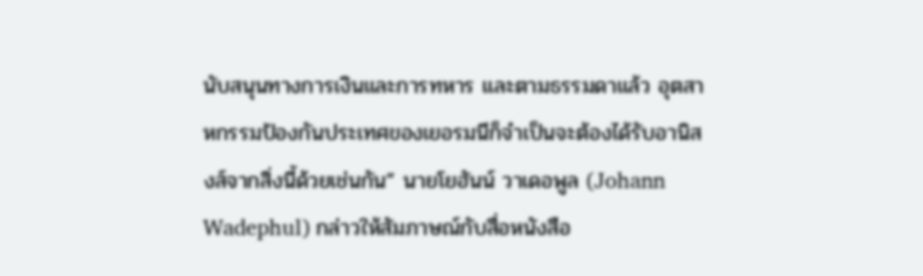นับสนุนทางการเงินและการทหาร และตามธรรมดาแล้ว อุตสาหกรรมป้องกันประเทศของเยอรมนีก็จำเป็นจะต้องได้รับอานิสงส์จากสิ่งนี้ด้วยเช่นกัน” นายโยฮันน์ วาเดอพูล (Johann Wadephul) กล่าวให้สัมภาษณ์กับสื่อหนังสือ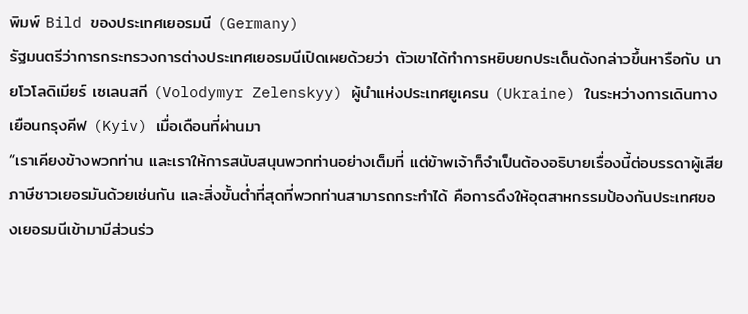พิมพ์ Bild ของประเทศเยอรมนี (Germany)
รัฐมนตรีว่าการกระทรวงการต่างประเทศเยอรมนีเปิดเผยด้วยว่า ตัวเขาได้ทำการหยิบยกประเด็นดังกล่าวขึ้นหารือกับ นายโวโลดิเมียร์ เซเลนสกี (Volodymyr Zelenskyy) ผู้นำแห่งประเทศยูเครน (Ukraine) ในระหว่างการเดินทางเยือนกรุงคีฟ (Kyiv) เมื่อเดือนที่ผ่านมา
“เราเคียงข้างพวกท่าน และเราให้การสนับสนุนพวกท่านอย่างเต็มที่ แต่ข้าพเจ้าก็จำเป็นต้องอธิบายเรื่องนี้ต่อบรรดาผู้เสียภาษีชาวเยอรมันด้วยเช่นกัน และสิ่งขั้นต่ำที่สุดที่พวกท่านสามารถกระทำได้ คือการดึงให้อุตสาหกรรมป้องกันประเทศของเยอรมนีเข้ามามีส่วนร่ว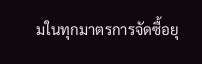มในทุกมาตรการจัดซื้อยุ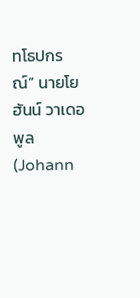ทโธปกรณ์” นายโยฮันน์ วาเดอพูล (Johann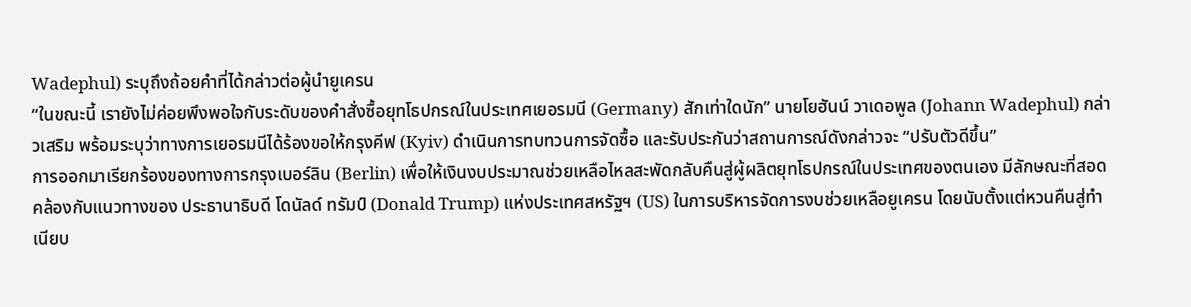Wadephul) ระบุถึงถ้อยคำที่ได้กล่าวต่อผู้นำยูเครน
“ในขณะนี้ เรายังไม่ค่อยพึงพอใจกับระดับของคำสั่งซื้อยุทโธปกรณ์ในประเทศเยอรมนี (Germany) สักเท่าใดนัก” นายโยฮันน์ วาเดอพูล (Johann Wadephul) กล่าวเสริม พร้อมระบุว่าทางการเยอรมนีได้ร้องขอให้กรุงคีฟ (Kyiv) ดำเนินการทบทวนการจัดซื้อ และรับประกันว่าสถานการณ์ดังกล่าวจะ “ปรับตัวดีขึ้น”
การออกมาเรียกร้องของทางการกรุงเบอร์ลิน (Berlin) เพื่อให้เงินงบประมาณช่วยเหลือไหลสะพัดกลับคืนสู่ผู้ผลิตยุทโธปกรณ์ในประเทศของตนเอง มีลักษณะที่สอดคล้องกับแนวทางของ ประธานาธิบดี โดนัลด์ ทรัมป์ (Donald Trump) แห่งประเทศสหรัฐฯ (US) ในการบริหารจัดการงบช่วยเหลือยูเครน โดยนับตั้งแต่หวนคืนสู่ทำเนียบ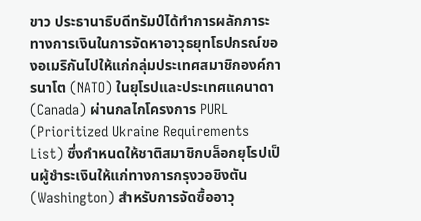ขาว ประธานาธิบดีทรัมป์ได้ทำการผลักภาระทางการเงินในการจัดหาอาวุธยุทโธปกรณ์ของอเมริกันไปให้แก่กลุ่มประเทศสมาชิกองค์การนาโต (NATO) ในยุโรปและประเทศแคนาดา (Canada) ผ่านกลไกโครงการ PURL (Prioritized Ukraine Requirements List) ซึ่งกำหนดให้ชาติสมาชิกบล็อกยุโรปเป็นผู้ชำระเงินให้แก่ทางการกรุงวอชิงตัน (Washington) สำหรับการจัดซื้ออาวุ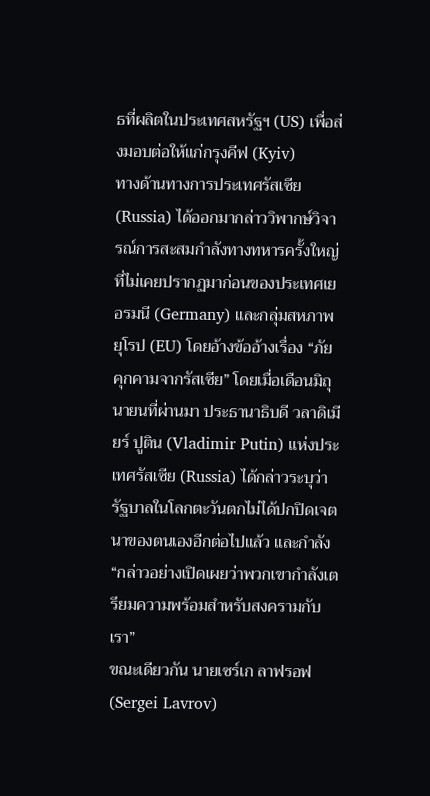ธที่ผลิตในประเทศสหรัฐฯ (US) เพื่อส่งมอบต่อให้แก่กรุงคีฟ (Kyiv)
ทางด้านทางการประเทศรัสเซีย (Russia) ได้ออกมากล่าววิพากษ์วิจารณ์การสะสมกำลังทางทหารครั้งใหญ่ที่ไม่เคยปรากฏมาก่อนของประเทศเยอรมนี (Germany) และกลุ่มสหภาพยุโรป (EU) โดยอ้างข้ออ้างเรื่อง “ภัยคุกคามจากรัสเซีย” โดยเมื่อเดือนมิถุนายนที่ผ่านมา ประธานาธิบดี วลาดิเมียร์ ปูติน (Vladimir Putin) แห่งประเทศรัสเซีย (Russia) ได้กล่าวระบุว่า รัฐบาลในโลกตะวันตกไม่ได้ปกปิดเจตนาของตนเองอีกต่อไปแล้ว และกำลัง “กล่าวอย่างเปิดเผยว่าพวกเขากำลังเตรียมความพร้อมสำหรับสงครามกับเรา”
ขณะเดียวกัน นายเซร์เก ลาฟรอฟ (Sergei Lavrov)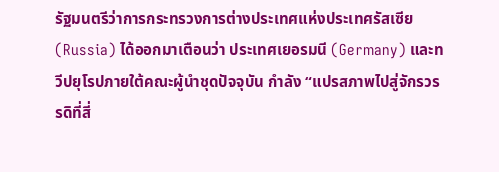รัฐมนตรีว่าการกระทรวงการต่างประเทศแห่งประเทศรัสเซีย (Russia) ได้ออกมาเตือนว่า ประเทศเยอรมนี (Germany) และทวีปยุโรปภายใต้คณะผู้นำชุดปัจจุบัน กำลัง “แปรสภาพไปสู่จักรวรรดิที่สี่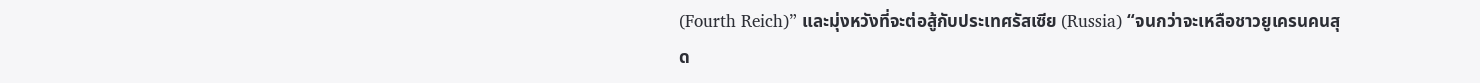(Fourth Reich)” และมุ่งหวังที่จะต่อสู้กับประเทศรัสเซีย (Russia) “จนกว่าจะเหลือชาวยูเครนคนสุด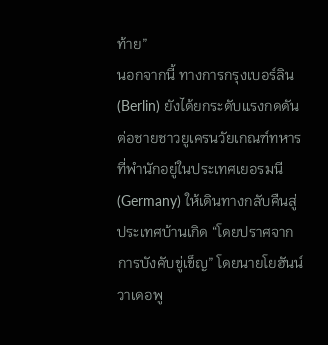ท้าย”
นอกจากนี้ ทางการกรุงเบอร์ลิน (Berlin) ยังได้ยกระดับแรงกดดันต่อชายชาวยูเครนวัยเกณฑ์ทหารที่พำนักอยู่ในประเทศเยอรมนี (Germany) ให้เดินทางกลับคืนสู่ประเทศบ้านเกิด “โดยปราศจากการบังคับขู่เข็ญ” โดยนายโยฮันน์ วาเดอพู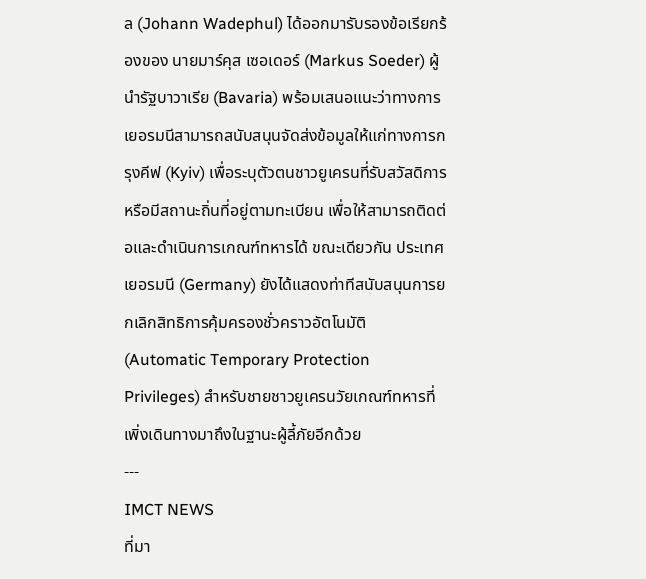ล (Johann Wadephul) ได้ออกมารับรองข้อเรียกร้องของ นายมาร์คุส เซอเดอร์ (Markus Soeder) ผู้นำรัฐบาวาเรีย (Bavaria) พร้อมเสนอแนะว่าทางการเยอรมนีสามารถสนับสนุนจัดส่งข้อมูลให้แก่ทางการกรุงคีฟ (Kyiv) เพื่อระบุตัวตนชาวยูเครนที่รับสวัสดิการหรือมีสถานะถิ่นที่อยู่ตามทะเบียน เพื่อให้สามารถติดต่อและดำเนินการเกณฑ์ทหารได้ ขณะเดียวกัน ประเทศเยอรมนี (Germany) ยังได้แสดงท่าทีสนับสนุนการยกเลิกสิทธิการคุ้มครองชั่วคราวอัตโนมัติ (Automatic Temporary Protection Privileges) สำหรับชายชาวยูเครนวัยเกณฑ์ทหารที่เพิ่งเดินทางมาถึงในฐานะผู้ลี้ภัยอีกด้วย
---
IMCT NEWS
ที่มา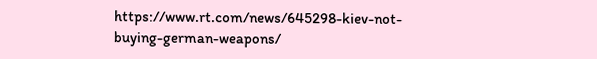https://www.rt.com/news/645298-kiev-not-buying-german-weapons/